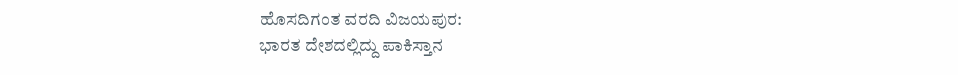ಹೊಸದಿಗಂತ ವರದಿ ವಿಜಯಪುರ:
ಭಾರತ ದೇಶದಲ್ಲಿದ್ದು ಪಾಕಿಸ್ತಾನ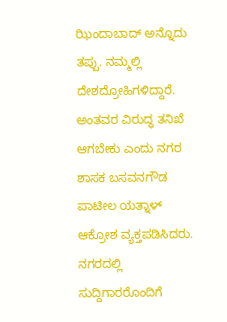ಝಿಂದಾಬಾದ್ ಅನ್ನೊದು ತಪ್ಪು. ನಮ್ಮಲ್ಲಿ ದೇಶದ್ರೋಹಿಗಳಿದ್ದಾರೆ. ಅಂತವರ ವಿರುದ್ಧ ತನಿಖೆ ಆಗಬೇಕು ಎಂದು ನಗರ ಶಾಸಕ ಬಸವನಗೌಡ ಪಾಟೀಲ ಯತ್ನಾಳ್ ಆಕ್ರೋಶ ವ್ಯಕ್ತಪಡಿಸಿದರು.
ನಗರದಲ್ಲಿ ಸುದ್ದಿಗಾರರೊಂದಿಗೆ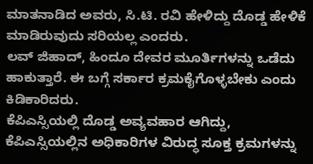ಮಾತನಾಡಿದ ಅವರು, ಸಿ.ಟಿ. ರವಿ ಹೇಳಿದ್ದು ದೊಡ್ಡ ಹೇಳಿಕೆ ಮಾಡಿರುವುದು ಸರಿಯಲ್ಲ ಎಂದರು.
ಲವ್ ಜಿಹಾದ್, ಹಿಂದೂ ದೇವರ ಮೂರ್ತಿಗಳನ್ನು ಒಡೆದು ಹಾಕುತ್ತಾರೆ. ಈ ಬಗ್ಗೆ ಸರ್ಕಾರ ಕ್ರಮಕೈಗೊಳ್ಳಬೇಕು ಎಂದು ಕಿಡಿಕಾರಿದರು.
ಕೆಪಿಎಸ್ಸಿಯಲ್ಲಿ ದೊಡ್ಡ ಅವ್ಯವಹಾರ ಆಗಿದ್ದು, ಕೆಪಿಎಸ್ಸಿಯಲ್ಲಿನ ಅಧಿಕಾರಿಗಳ ವಿರುದ್ಧ ಸೂಕ್ತ ಕ್ರಮಗಳನ್ನು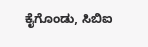ಕೈಗೊಂಡು, ಸಿಬಿಐ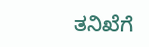ತನಿಖೆಗೆ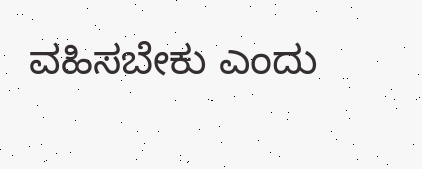ವಹಿಸಬೇಕು ಎಂದು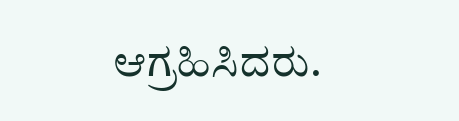ಆಗ್ರಹಿಸಿದರು.